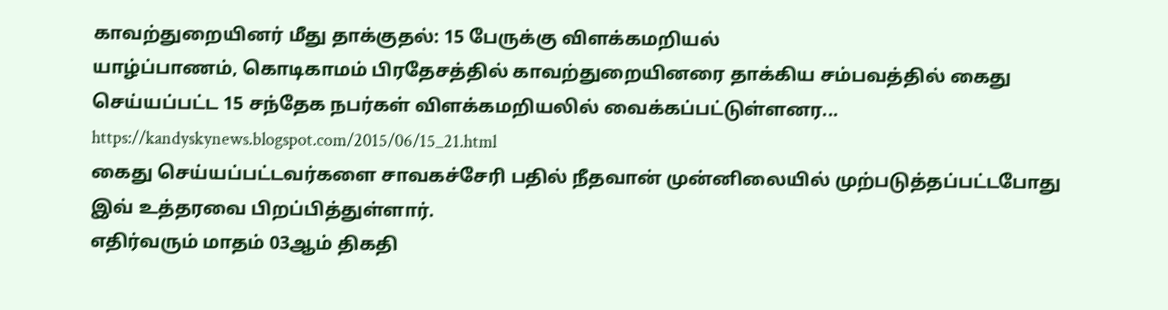காவற்துறையினர் மீது தாக்குதல்: 15 பேருக்கு விளக்கமறியல்
யாழ்ப்பாணம், கொடிகாமம் பிரதேசத்தில் காவற்துறையினரை தாக்கிய சம்பவத்தில் கைது செய்யப்பட்ட 15 சந்தேக நபர்கள் விளக்கமறியலில் வைக்கப்பட்டுள்ளனர...
https://kandyskynews.blogspot.com/2015/06/15_21.html
கைது செய்யப்பட்டவர்களை சாவகச்சேரி பதில் நீதவான் முன்னிலையில் முற்படுத்தப்பட்டபோது இவ் உத்தரவை பிறப்பித்துள்ளார்.
எதிர்வரும் மாதம் 03ஆம் திகதி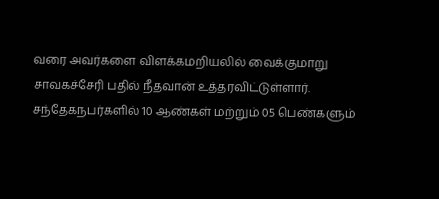வரை அவர்களை விளக்கமறியலில் வைக்குமாறு சாவகச்சேரி பதில் நீதவான் உத்தரவிட்டுள்ளார்.
சந்தேகநபர்களில் 10 ஆண்கள் மற்றும் 05 பெண்களும்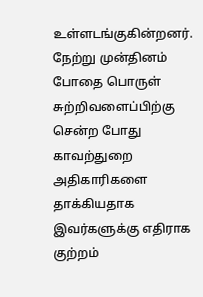உள்ளடங்குகின்றனர்.
நேற்று முன்தினம் போதை பொருள் சுற்றிவளைப்பிற்கு சென்ற போது காவற்துறை அதிகாரிகளை தாக்கியதாக இவர்களுக்கு எதிராக குற்றம்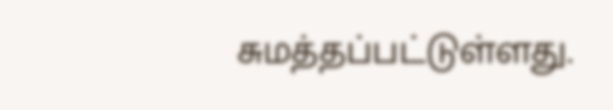சுமத்தப்பட்டுள்ளது.